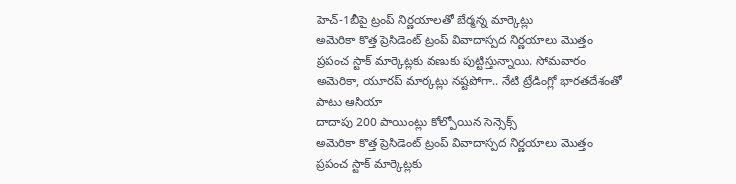హెచ్-1బీపై ట్రంప్ నిర్ణయాలతో బేర్మన్న మార్కెట్లు
అమెరికా కొత్త ప్రెసిడెంట్ ట్రంప్ వివాదాస్పద నిర్ణయాలు మొత్తం ప్రపంచ స్టాక్ మార్కెట్లకు వణుకు పుట్టిస్తున్నాయి. సోమవారం అమెరికా, యూరప్ మార్కట్లు నష్టపోగా.. నేటి ట్రేడింగ్లో భారతదేశంతో పాటు ఆసియా
దాదాపు 200 పాయింట్లు కోల్పోయిన సెన్సెక్స్
అమెరికా కొత్త ప్రెసిడెంట్ ట్రంప్ వివాదాస్పద నిర్ణయాలు మొత్తం ప్రపంచ స్టాక్ మార్కెట్లకు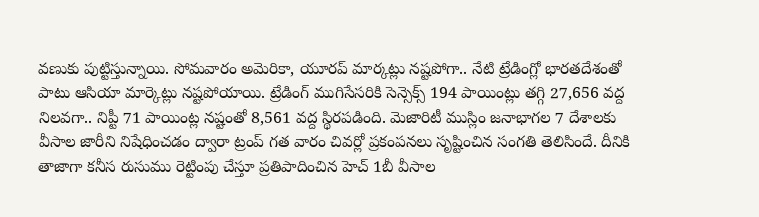వణుకు పుట్టిస్తున్నాయి. సోమవారం అమెరికా, యూరప్ మార్కట్లు నష్టపోగా.. నేటి ట్రేడింగ్లో భారతదేశంతో పాటు ఆసియా మార్కెట్లు నష్టపోయాయి. ట్రేడింగ్ ముగిసేసరికి సెన్సెక్స్ 194 పాయింట్లు తగ్గి 27,656 వద్ద నిలవగా.. నిప్టీ 71 పాయింట్ల నష్టంతో 8,561 వద్ద స్థిరపడింది. మెజారిటీ ముస్లిం జనాభాగల 7 దేశాలకు వీసాల జారీని నిషేధించడం ద్వారా ట్రంప్ గత వారం చివర్లో ప్రకంపనలు సృష్టించిన సంగతి తెలిసిందే. దీనికి తాజాగా కనీస రుసుము రెట్టింపు చేస్తూ ప్రతిపాదించిన హెచ్ 1బీ వీసాల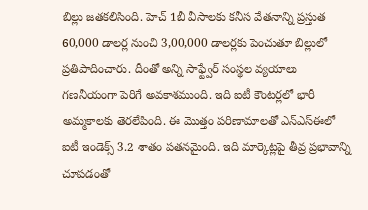బిల్లు జతకలిసింది. హెచ్ 1బీ వీసాలకు కనీస వేతనాన్ని ప్రస్తుత 60,000 డాలర్ల నుంచి 3,00,000 డాలర్లకు పెంచుతూ బిల్లులో ప్రతిపాదించారు. దీంతో అన్ని సాఫ్ట్వేర్ సంస్థల వ్యయాలు గణనీయంగా పెరిగే అవకాశముంది. ఇది ఐటీ కౌంటర్లలో భారీ అమ్మకాలకు తెరలేపింది. ఈ మొత్తం పరిణామాలతో ఎన్ఎస్ఈలో ఐటీ ఇండెక్స్ 3.2 శాతం పతనమైంది. ఇది మార్కెట్లపై తీవ్ర ప్రభావాన్ని చూపడంతో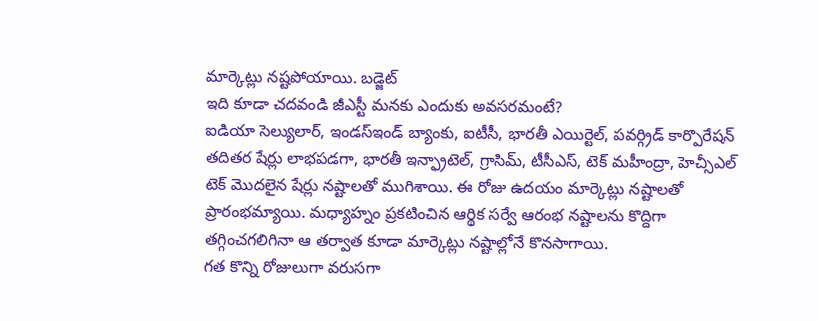మార్కెట్లు నష్టపోయాయి. బడ్జెట్
ఇది కూడా చదవండి జీఎస్టీ మనకు ఎందుకు అవసరమంటే?
ఐడియా సెల్యులార్, ఇండస్ఇండ్ బ్యాంకు, ఐటీసీ, భారతీ ఎయిర్టెల్, పవర్గ్రిడ్ కార్పొరేషన్ తదితర షేర్లు లాభపడగా, భారతీ ఇన్ఫ్రాటెల్, గ్రాసిమ్, టీసీఎస్, టెక్ మహీంద్రా, హెచ్సీఎల్ టెక్ మొదలైన షేర్లు నష్టాలతో ముగిశాయి. ఈ రోజు ఉదయం మార్కెట్లు నష్టాలతో ప్రారంభమ్యాయి. మధ్యాహ్నం ప్రకటించిన ఆర్థిక సర్వే ఆరంభ నష్టాలను కొద్దిగా తగ్గించగలిగినా ఆ తర్వాత కూడా మార్కెట్లు నష్టాల్లోనే కొనసాగాయి.
గత కొన్ని రోజులుగా వరుసగా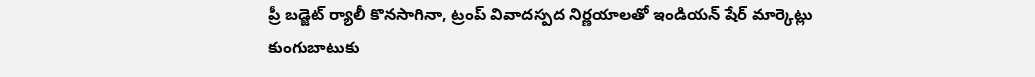ప్రీ బడ్జెట్ ర్యాలీ కొనసాగినా, ట్రంప్ వివాదస్పద నిర్ణయాలతో ఇండియన్ షేర్ మార్కెట్లు కుంగుబాటుకు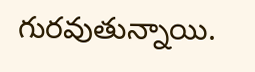గురవుతున్నాయి.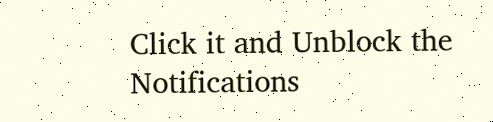Click it and Unblock the Notifications